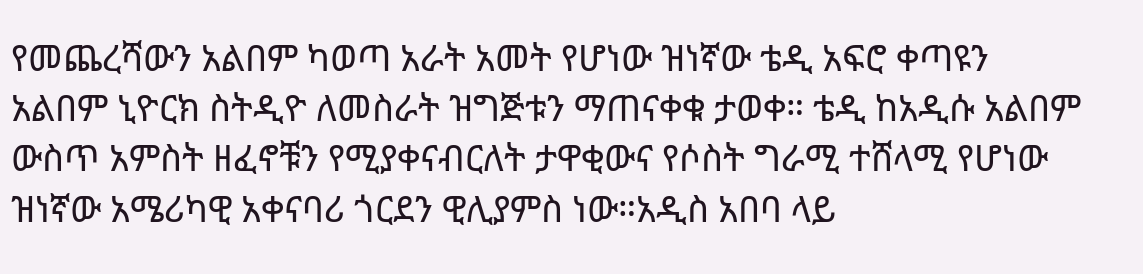የመጨረሻውን አልበም ካወጣ አራት አመት የሆነው ዝነኛው ቴዲ አፍሮ ቀጣዩን አልበም ኒዮርክ ስትዲዮ ለመስራት ዝግጅቱን ማጠናቀቁ ታወቀ። ቴዲ ከአዲሱ አልበም ውስጥ አምስት ዘፈኖቹን የሚያቀናብርለት ታዋቂውና የሶስት ግራሚ ተሸላሚ የሆነው ዝነኛው አሜሪካዊ አቀናባሪ ጎርደን ዊሊያምስ ነው።አዲስ አበባ ላይ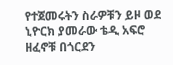የተጀመሩትን ስራዎቹን ይዞ ወደ ኒዮርክ ያመራው ቴዲ አፍሮ ዘፈኖቹ በጎርደን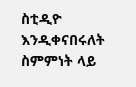ስቲዲዮ እንዲቀናበሩለት ስምምነት ላይ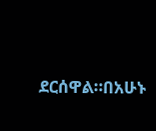ደርሰዋል።በአሁኑ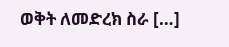ወቅት ለመድረክ ስራ […]